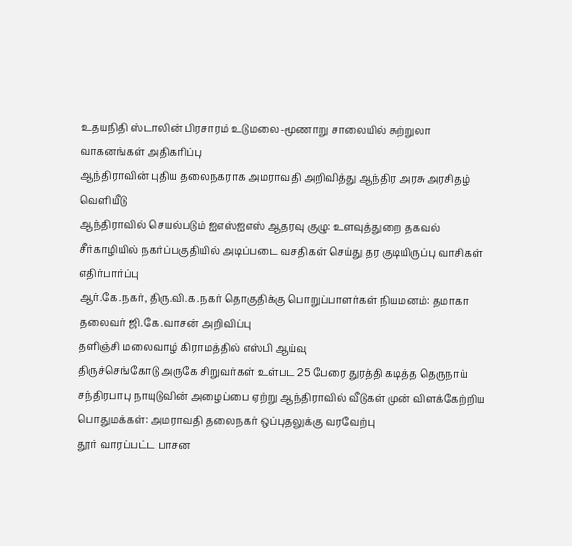உதயநிதி ஸ்டாலின் பிரசாரம் உடுமலை-மூணாறு சாலையில் சுற்றுலா வாகனங்கள் அதிகரிப்பு
ஆந்திராவின் புதிய தலைநகராக அமராவதி அறிவித்து ஆந்திர அரசு அரசிதழ் வெளியீடு
ஆந்திராவில் செயல்படும் ஐஎஸ்ஐஎஸ் ஆதரவு குழு: உளவுத்துறை தகவல்
சீர்காழியில் நகர்ப்பகுதியில் அடிப்படை வசதிகள் செய்து தர குடியிருப்பு வாசிகள் எதிர்பார்ப்பு
ஆர்.கே.நகர், திரு.வி.க.நகர் தொகுதிக்கு பொறுப்பாளர்கள் நியமனம்: தமாகா தலைவர் ஜி.கே.வாசன் அறிவிப்பு
தளிஞ்சி மலைவாழ் கிராமத்தில் எஸ்பி ஆய்வு
திருச்செங்கோடு அருகே சிறுவர்கள் உள்பட 25 பேரை துரத்தி கடித்த தெருநாய்
சந்திரபாபு நாயுடுவின் அழைப்பை ஏற்று ஆந்திராவில் வீடுகள் முன் விளக்கேற்றிய பொதுமக்கள்: அமராவதி தலைநகர் ஒப்புதலுக்கு வரவேற்பு
தூர் வாரப்பட்ட பாசன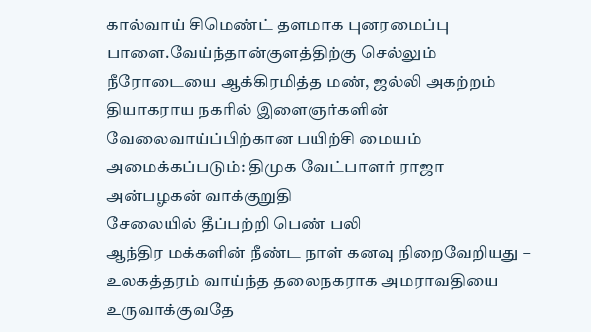கால்வாய் சிமெண்ட் தளமாக புனரமைப்பு
பாளை.வேய்ந்தான்குளத்திற்கு செல்லும் நீரோடையை ஆக்கிரமித்த மண், ஜல்லி அகற்றம்
தியாகராய நகரில் இளைஞர்களின் வேலைவாய்ப்பிற்கான பயிற்சி மையம் அமைக்கப்படும்: திமுக வேட்பாளர் ராஜா அன்பழகன் வாக்குறுதி
சேலையில் தீப்பற்றி பெண் பலி
ஆந்திர மக்களின் நீண்ட நாள் கனவு நிறைவேறியது – உலகத்தரம் வாய்ந்த தலைநகராக அமராவதியை உருவாக்குவதே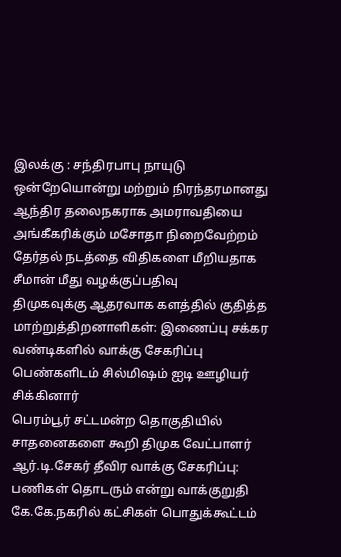இலக்கு : சந்திரபாபு நாயுடு
ஒன்றேயொன்று மற்றும் நிரந்தரமானது ஆந்திர தலைநகராக அமராவதியை அங்கீகரிக்கும் மசோதா நிறைவேற்றம்
தேர்தல் நடத்தை விதிகளை மீறியதாக சீமான் மீது வழக்குப்பதிவு
திமுகவுக்கு ஆதரவாக களத்தில் குதித்த மாற்றுத்திறனாளிகள்: இணைப்பு சக்கர வண்டிகளில் வாக்கு சேகரிப்பு
பெண்களிடம் சில்மிஷம் ஐடி ஊழியர் சிக்கினார்
பெரம்பூர் சட்டமன்ற தொகுதியில் சாதனைகளை கூறி திமுக வேட்பாளர் ஆர்.டி.சேகர் தீவிர வாக்கு சேகரிப்பு: பணிகள் தொடரும் என்று வாக்குறுதி
கே.கே.நகரில் கட்சிகள் பொதுக்கூட்டம்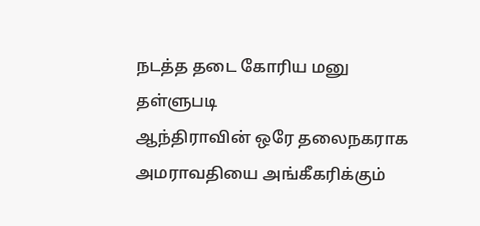நடத்த தடை கோரிய மனு தள்ளுபடி
ஆந்திராவின் ஒரே தலைநகராக அமராவதியை அங்கீகரிக்கும்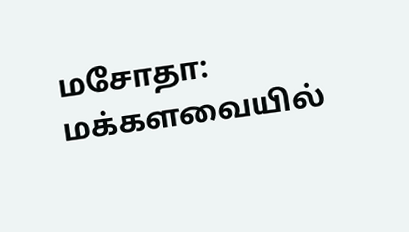மசோதா: மக்களவையில்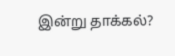இன்று தாக்கல்?